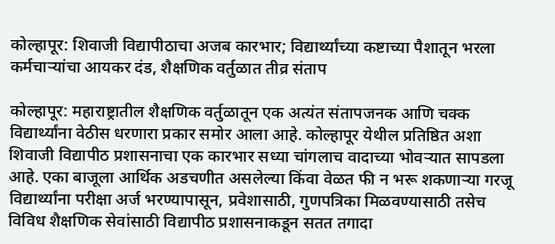कोल्हापूर: शिवाजी विद्यापीठाचा अजब कारभार; विद्यार्थ्यांच्या कष्टाच्या पैशातून भरला कर्मचाऱ्यांचा आयकर दंड, शैक्षणिक वर्तुळात तीव्र संताप

कोल्हापूर: महाराष्ट्रातील शैक्षणिक वर्तुळातून एक अत्यंत संतापजनक आणि चक्क विद्यार्थ्यांना वेठीस धरणारा प्रकार समोर आला आहे. कोल्हापूर येथील प्रतिष्ठित अशा शिवाजी विद्यापीठ प्रशासनाचा एक कारभार सध्या चांगलाच वादाच्या भोवऱ्यात सापडला आहे. एका बाजूला आर्थिक अडचणीत असलेल्या किंवा वेळत फी न भरू शकणाऱ्या गरजू विद्यार्थ्यांना परीक्षा अर्ज भरण्यापासून, प्रवेशासाठी, गुणपत्रिका मिळवण्यासाठी तसेच विविध शैक्षणिक सेवांसाठी विद्यापीठ प्रशासनाकडून सतत तगादा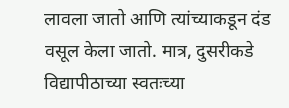लावला जातो आणि त्यांच्याकडून दंड वसूल केला जातो. मात्र, दुसरीकडे विद्यापीठाच्या स्वतःच्या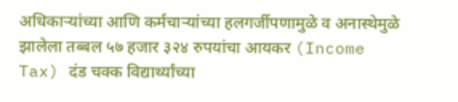अधिकाऱ्यांच्या आणि कर्मचाऱ्यांच्या हलगर्जीपणामुळे व अनास्थेमुळे झालेला तब्बल ५७ हजार ३२४ रुपयांचा आयकर (Income Tax) दंड चक्क विद्यार्थ्यांच्या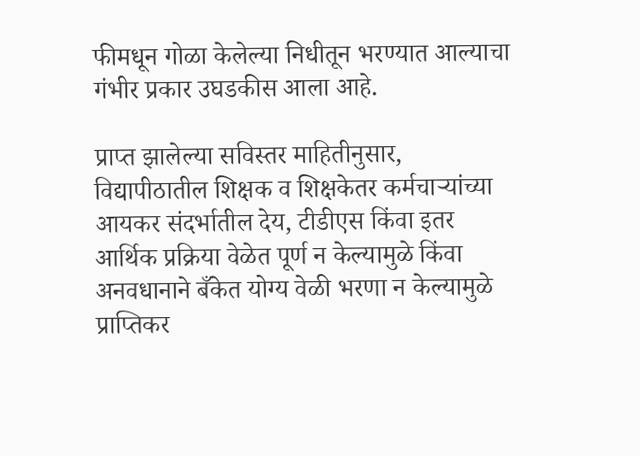फीमधून गोळा केलेल्या निधीतून भरण्यात आल्याचा गंभीर प्रकार उघडकीस आला आहे.

प्राप्त झालेल्या सविस्तर माहितीनुसार, विद्यापीठातील शिक्षक व शिक्षकेतर कर्मचाऱ्यांच्या आयकर संदर्भातील देय, टीडीएस किंवा इतर आर्थिक प्रक्रिया वेळेत पूर्ण न केल्यामुळे किंवा अनवधानाने बँकेत योग्य वेळी भरणा न केल्यामुळे प्राप्तिकर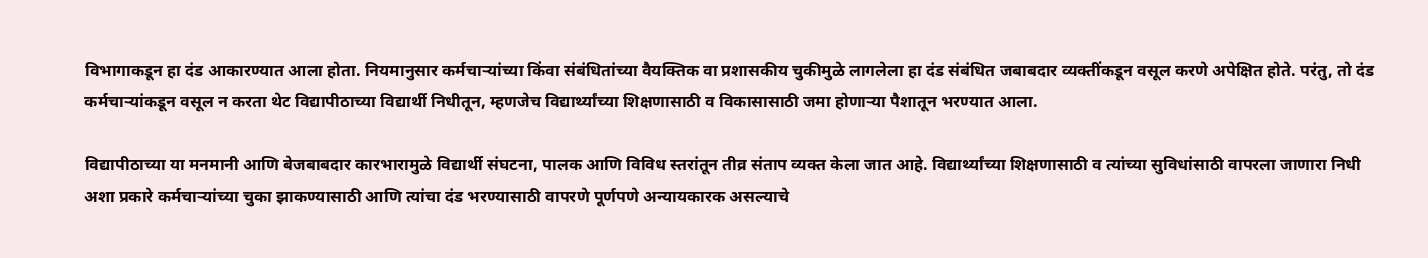विभागाकडून हा दंड आकारण्यात आला होता. नियमानुसार कर्मचाऱ्यांच्या किंवा संबंधितांच्या वैयक्तिक वा प्रशासकीय चुकीमुळे लागलेला हा दंड संबंधित जबाबदार व्यक्तींकडून वसूल करणे अपेक्षित होते. परंतु, तो दंड कर्मचाऱ्यांकडून वसूल न करता थेट विद्यापीठाच्या विद्यार्थी निधीतून, म्हणजेच विद्यार्थ्यांच्या शिक्षणासाठी व विकासासाठी जमा होणाऱ्या पैशातून भरण्यात आला.

विद्यापीठाच्या या मनमानी आणि बेजबाबदार कारभारामुळे विद्यार्थी संघटना, पालक आणि विविध स्तरांतून तीव्र संताप व्यक्त केला जात आहे. विद्यार्थ्यांच्या शिक्षणासाठी व त्यांच्या सुविधांसाठी वापरला जाणारा निधी अशा प्रकारे कर्मचाऱ्यांच्या चुका झाकण्यासाठी आणि त्यांचा दंड भरण्यासाठी वापरणे पूर्णपणे अन्यायकारक असल्याचे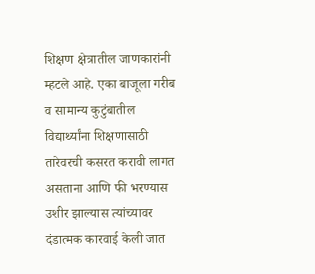शिक्षण क्षेत्रातील जाणकारांनी म्हटले आहे. एका बाजूला गरीब व सामान्य कुटुंबातील विद्यार्थ्यांना शिक्षणासाठी तारेवरची कसरत करावी लागत असताना आणि फी भरण्यास उशीर झाल्यास त्यांच्यावर दंडात्मक कारवाई केली जात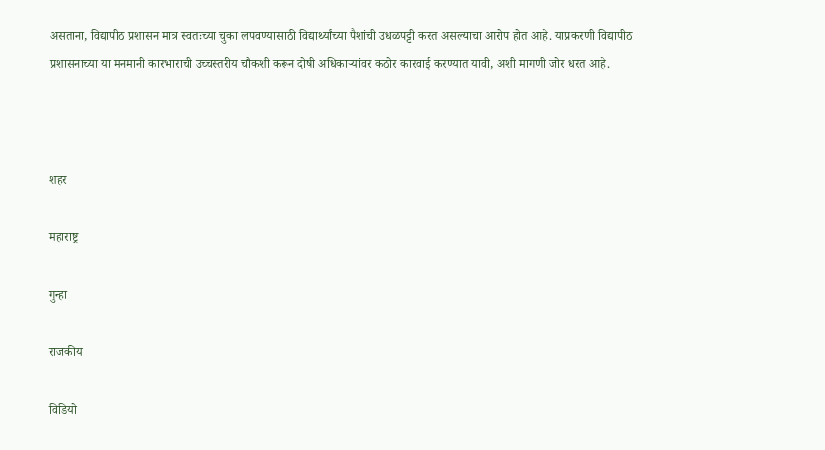असताना, विद्यापीठ प्रशासन मात्र स्वतःच्या चुका लपवण्यासाठी विद्यार्थ्यांच्या पैशांची उधळपट्टी करत असल्याचा आरोप होत आहे. याप्रकरणी विद्यापीठ प्रशासनाच्या या मनमानी कारभाराची उच्चस्तरीय चौकशी करून दोषी अधिकाऱ्यांवर कठोर कारवाई करण्यात यावी, अशी मागणी जोर धरत आहे.



शहर

महाराष्ट्र

गुन्हा

राजकीय

विडियो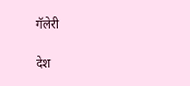गॅलेरी

देश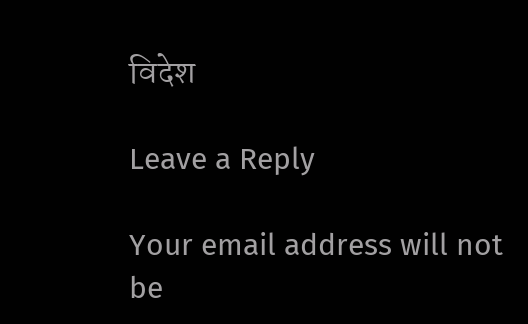विदेश

Leave a Reply

Your email address will not be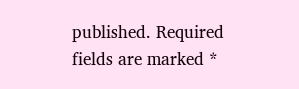published. Required fields are marked *